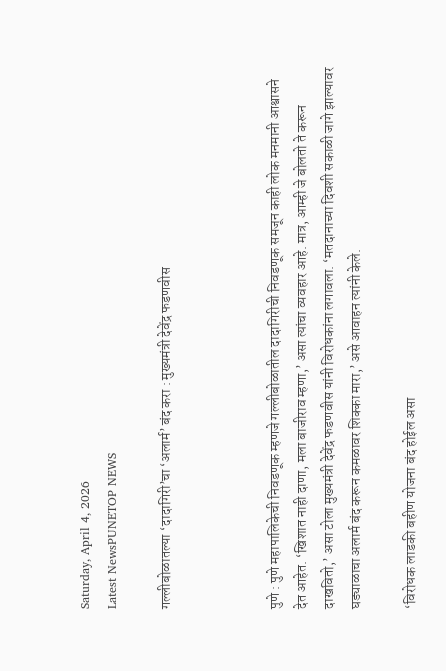Saturday, April 4, 2026
Latest NewsPUNETOP NEWS

गल्लीबोळातल्या ‘दादागिरी’चा ‘अलार्म’ बंद करा : मुख्यमंत्री देवेंद्र फडणवीस



पुणे : पुणे महापालिकेची निवडणूक म्हणजे गल्लीबोळातील दादागिरीची निवडणूक समजून काही लोक मनमानी आश्वासने देत आहेत. ‘खिशात नाही दाणा, मला बाजीराव म्हणा,’ असा त्यांचा व्यवहार आहे. मात्र, आम्ही जे बोलतो ते करून दाखवितो,’ असा टोला मुख्यमंत्री देवेंद्र फडणवीस यांनी विरोधकांना लगावला. ‘मतदानाच्या दिवशी सकाळी जागे झाल्यावर घड्याळाचा अलार्म बंद करून कमळावर शिक्का मारा,’ असे आवाहन त्यांनी केले.

‘विरोधक लाडकी बहीण योजना बंद होईल असा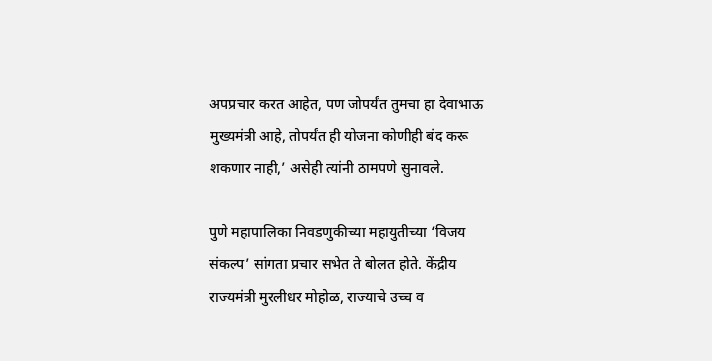अपप्रचार करत आहेत, पण जोपर्यंत तुमचा हा देवाभाऊ मुख्यमंत्री आहे, तोपर्यंत ही योजना कोणीही बंद करू शकणार नाही,’ असेही त्यांनी ठामपणे सुनावले.

पुणे महापालिका निवडणुकीच्या महायुतीच्या ‘विजय संकल्प’ सांगता प्रचार सभेत ते बोलत होते. केंद्रीय राज्यमंत्री मुरलीधर मोहोळ, राज्याचे उच्च व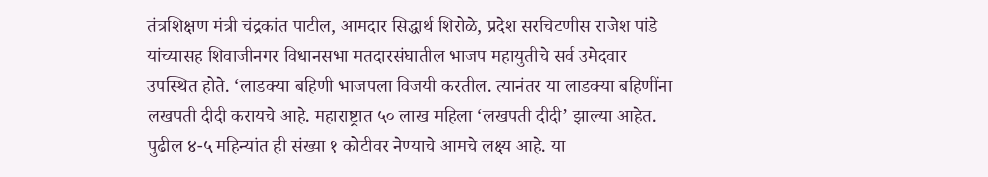तंत्रशिक्षण मंत्री चंद्रकांत पाटील, आमदार सिद्धार्थ शिरोळे, प्रदेश सरचिटणीस राजेश पांडे यांच्यासह शिवाजीनगर विधानसभा मतदारसंघातील भाजप महायुतीचे सर्व उमेदवार उपस्थित होते. ‘लाडक्या बहिणी भाजपला विजयी करतील. त्यानंतर या लाडक्या बहि‍णींना लखपती दीदी करायचे आहे. महाराष्ट्रात ५० लाख महिला ‘लखपती दीदी’ झाल्या आहेत. पुढील ४-५ महिन्यांत ही संख्या १ कोटीवर नेण्याचे आमचे लक्ष्य आहे. या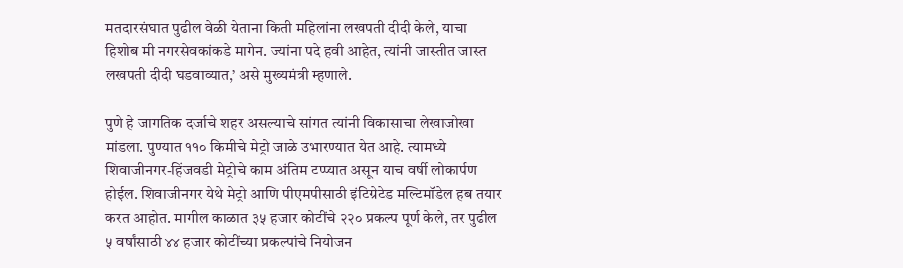मतदारसंघात पुढील वेळी येताना किती महिलांना लखपती दीदी केले, याचा हिशोब मी नगरसेवकांकडे मागेन. ज्यांना पदे हवी आहेत, त्यांनी जास्तीत जास्त लखपती दीदी घडवाव्यात,’ असे मुख्यमंत्री म्हणाले.

पुणे हे जागतिक दर्जाचे शहर असल्याचे सांगत त्यांनी विकासाचा लेखाजोखा मांडला. पुण्यात ११० किमीचे मेट्रो जाळे उभारण्यात येत आहे. त्यामध्ये शिवाजीनगर-हिंजवडी मेट्रोचे काम अंतिम टप्प्यात असून याच वर्षी लोकार्पण होईल. शिवाजीनगर येथे मेट्रो आणि पीएमपीसाठी इंटिग्रेटेड मल्टिमॉडेल हब तयार करत आहोत. मागील काळात ३५ हजार कोटींचे २२० प्रकल्प पूर्ण केले, तर पुढील ५ वर्षांसाठी ४४ हजार कोटींच्या प्रकल्पांचे नियोजन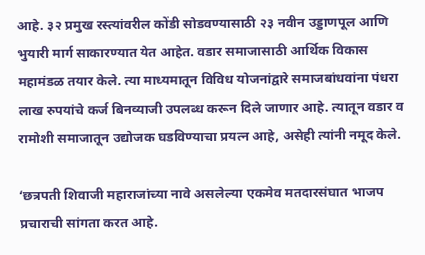आहे. ३२ प्रमुख रस्त्यांवरील कोंडी सोडवण्यासाठी २३ नवीन उड्डाणपूल आणि भुयारी मार्ग साकारण्यात येत आहेत. वडार समाजासाठी आर्थिक विकास महामंडळ तयार केले. त्या माध्यमातून विविध योजनांद्वारे समाजबांधवांना पंधरा लाख रुपयांचे कर्ज बिनव्याजी उपलब्ध करून दिले जाणार आहे. त्यातून वडार व रामोशी समाजातून उद्योजक घडविण्याचा प्रयत्न आहे, असेही त्यांनी नमूद केले.

‘छत्रपती शिवाजी महाराजांच्या नावे असलेल्या एकमेव मतदारसंघात भाजप प्रचाराची सांगता करत आहे.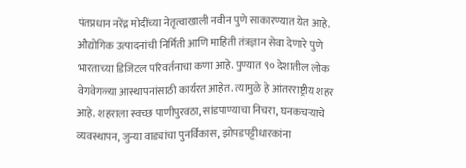पंतप्रधान नरेंद्र मोदींच्या नेतृत्वाखाली नवीन पुणे साकारण्यात येत आहे. औद्योगिक उत्पादनांची निर्मिती आणि माहिती तंत्रज्ञान सेवा देणारे पुणे भारताच्या डिजिटल परिवर्तनाचा कणा आहे. पुण्यात ९० देशातील लोक वेगवेगळ्या आस्थापनांसाठी कार्यरत आहेत. त्यामुळे हे आंतरराष्ट्रीय शहर आहे. शहराला स्वच्छ पाणीपुरवठा, सांडपाण्याचा निचरा, घनकचऱ्याचे व्यवस्थापन, जुन्या वाड्यांचा पुनर्विकास, झोपडपट्टीधारकांना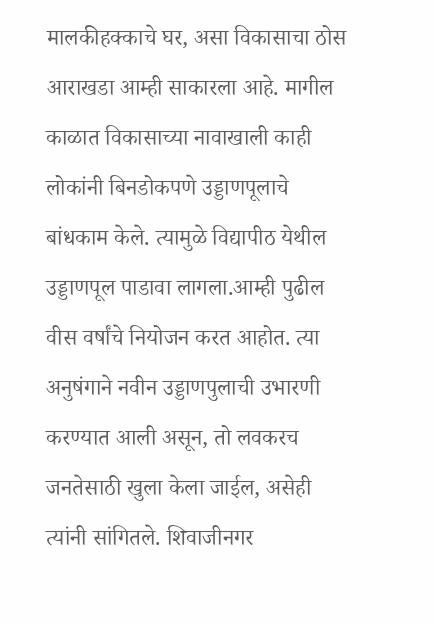मालकीहक्काचे घर, असा विकासाचा ठोस आराखडा आम्ही साकारला आहे. मागील काळात विकासाच्या नावाखाली काही लोकांनी बिनडोकपणे उड्डाणपूलाचे बांधकाम केले. त्यामुळे विद्यापीठ येथील उड्डाणपूल पाडावा लागला.आम्ही पुढील वीस वर्षांचे नियोजन करत आहोत. त्या अनुषंगाने नवीन उड्डाणपुलाची उभारणी करण्यात आली असून, तो लवकरच जनतेसाठी खुला केला जाईल, असेही त्यांनी सांगितले. शिवाजीनगर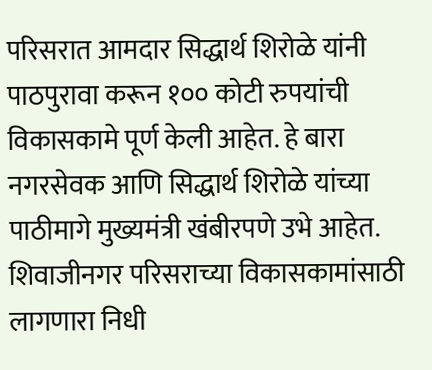परिसरात आमदार सिद्धार्थ शिरोळे यांनी पाठपुरावा करून १०० कोटी रुपयांची विकासकामे पूर्ण केली आहेत. हे बारा नगरसेवक आणि सिद्धार्थ शिरोळे यांच्या पाठीमागे मुख्यमंत्री खंबीरपणे उभे आहेत. शिवाजीनगर परिसराच्या विकासकामांसाठी लागणारा निधी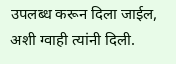उपलब्ध करून दिला जाईल, अशी ग्वाही त्यांनी दिली.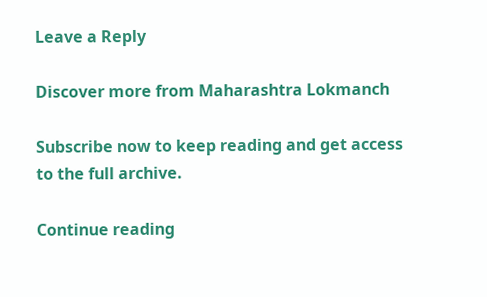Leave a Reply

Discover more from Maharashtra Lokmanch

Subscribe now to keep reading and get access to the full archive.

Continue reading